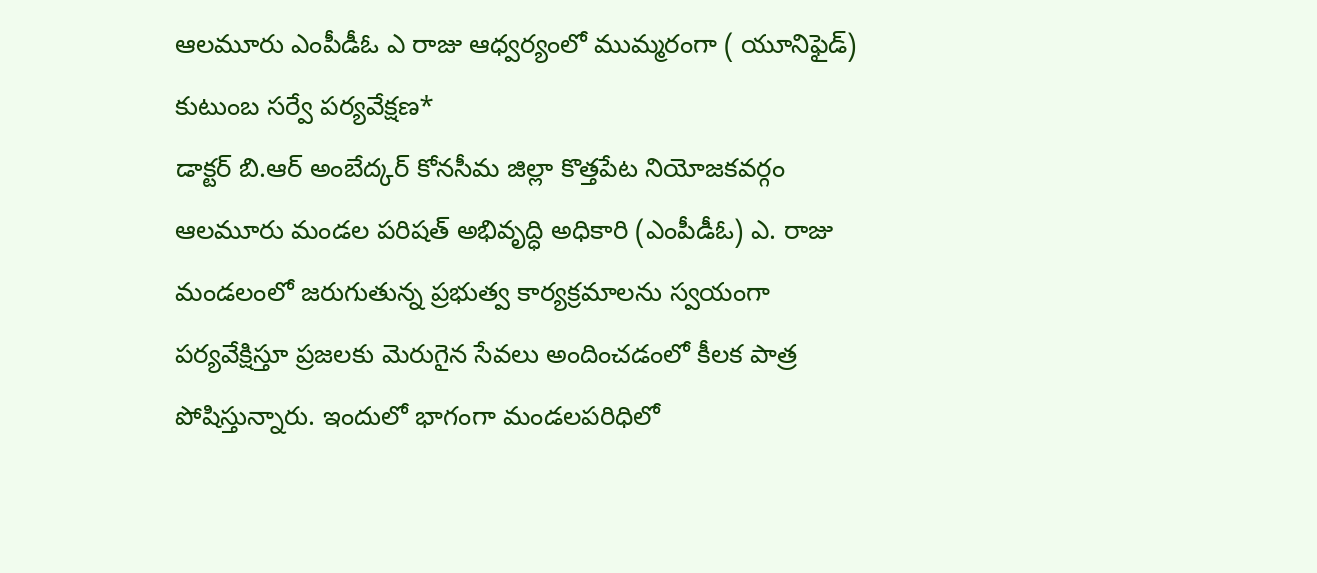ఆలమూరు ఎంపీడీఓ ఎ రాజు ఆధ్వర్యంలో ముమ్మరంగా ( యూనిఫైడ్) కుటుంబ సర్వే పర్యవేక్షణ*
డాక్టర్ బి.ఆర్ అంబేద్కర్ కోనసీమ జిల్లా కొత్తపేట నియోజకవర్గం ఆలమూరు మండల పరిషత్ అభివృద్ధి అధికారి (ఎంపీడీఓ) ఎ. రాజు మండలంలో జరుగుతున్న ప్రభుత్వ కార్యక్రమాలను స్వయంగా పర్యవేక్షిస్తూ ప్రజలకు మెరుగైన సేవలు అందించడంలో కీలక పాత్ర పోషిస్తున్నారు. ఇందులో భాగంగా మండలపరిధిలో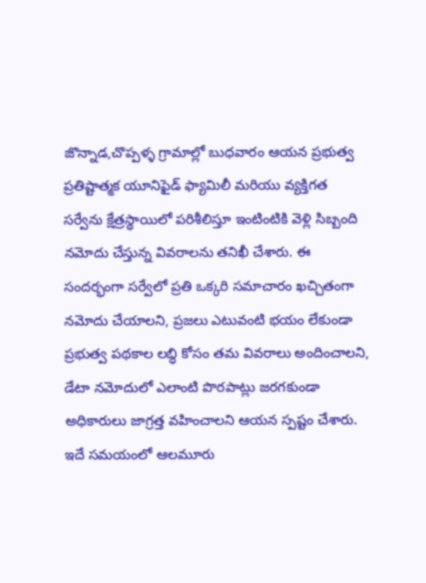జొన్నాడ,చొప్పళ్ళ గ్రామాల్లో బుధవారం ఆయన ప్రభుత్వ ప్రతిష్టాత్మక యూనిఫైడ్ ఫ్యామిలీ మరియు వ్యక్తిగత సర్వేను క్షేత్రస్థాయిలో పరిశీలిస్తూ ఇంటింటికి వెళ్లి సిబ్బంది నమోదు చేస్తున్న వివరాలను తనిఖీ చేశారు. ఈ సందర్భంగా సర్వేలో ప్రతి ఒక్కరి సమాచారం ఖచ్చితంగా నమోదు చేయాలని, ప్రజలు ఎటువంటి భయం లేకుండా ప్రభుత్వ పథకాల లబ్ధి కోసం తమ వివరాలు అందించాలని, డేటా నమోదులో ఎలాంటి పొరపాట్లు జరగకుండా అధికారులు జాగ్రత్త వహించాలని ఆయన స్పష్టం చేశారు. ఇదే సమయంలో ఆలమూరు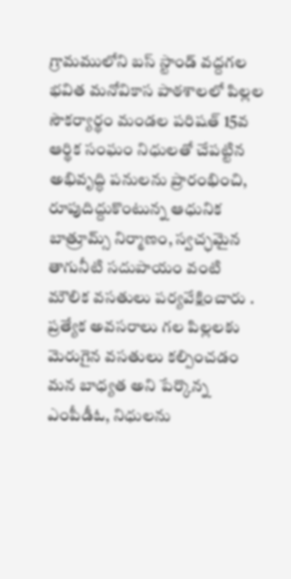గ్రామములోని బస్ స్టాండ్ వద్దగల భవిత మనోవికాస పాఠశాలలో పిల్లల సౌకర్యార్థం మండల పరిషత్ 15వ ఆర్థిక సంఘం నిధులతో చేపట్టిన అభివృద్ధి పనులను ప్రారంభించి, రూపుదిద్దుకొంటున్న ఆధునిక బాత్రూమ్స్ నిర్మాణం, స్వచ్ఛమైన తాగునీటి సదుపాయం వంటి మౌలిక వసతులు పర్యవేక్షించారు . ప్రత్యేక అవసరాలు గల పిల్లలకు మెరుగైన వసతులు కల్పించడం మన బాధ్యత అని పేర్కొన్న ఎంపీడీఓ, నిధులను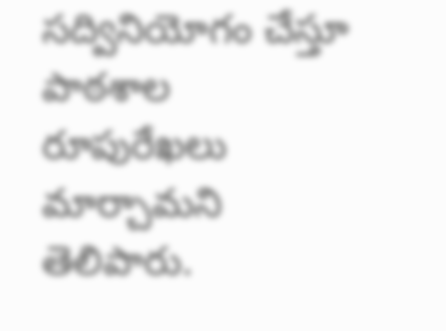సద్వినియోగం చేస్తూ పాఠశాల రూపురేఖలు మార్చామని తెలిపారు.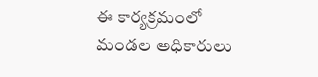ఈ కార్యక్రమంలో మండల అధికారులు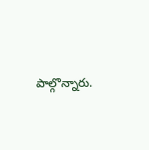పాల్గొన్నారు.